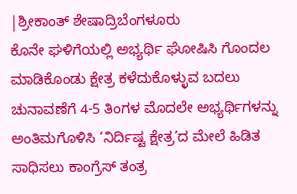|ಶ್ರೀಕಾಂತ್ ಶೇಷಾದ್ರಿಬೆಂಗಳೂರು
ಕೊನೇ ಘಳಿಗೆಯಲ್ಲಿ ಅಭ್ಯರ್ಥಿ ಘೋಷಿಸಿ ಗೊಂದಲ ಮಾಡಿಕೊಂಡು ಕ್ಷೇತ್ರ ಕಳೆದುಕೊಳ್ಳುವ ಬದಲು ಚುನಾವಣೆಗೆ 4-5 ತಿಂಗಳ ಮೊದಲೇ ಅಭ್ಯರ್ಥಿಗಳನ್ನು ಅಂತಿಮಗೊಳಿಸಿ ‘ನಿರ್ದಿಷ್ಟ ಕ್ಷೇತ್ರ’ದ ಮೇಲೆ ಹಿಡಿತ ಸಾಧಿಸಲು ಕಾಂಗ್ರೆಸ್ ತಂತ್ರ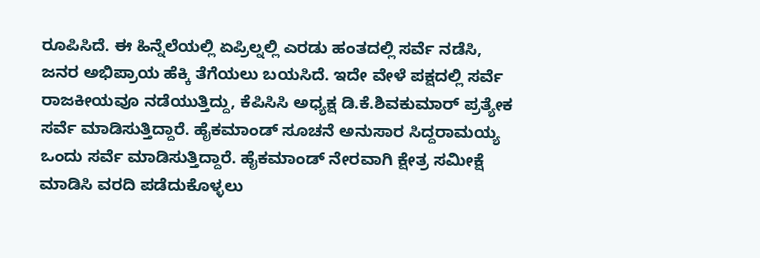ರೂಪಿಸಿದೆ. ಈ ಹಿನ್ನೆಲೆಯಲ್ಲಿ ಏಪ್ರಿಲ್ನಲ್ಲಿ ಎರಡು ಹಂತದಲ್ಲಿ ಸರ್ವೆ ನಡೆಸಿ, ಜನರ ಅಭಿಪ್ರಾಯ ಹೆಕ್ಕಿ ತೆಗೆಯಲು ಬಯಸಿದೆ. ಇದೇ ವೇಳೆ ಪಕ್ಷದಲ್ಲಿ ಸರ್ವೆ ರಾಜಕೀಯವೂ ನಡೆಯುತ್ತಿದ್ದು, ಕೆಪಿಸಿಸಿ ಅಧ್ಯಕ್ಷ ಡಿ.ಕೆ.ಶಿವಕುಮಾರ್ ಪ್ರತ್ಯೇಕ ಸರ್ವೆ ಮಾಡಿಸುತ್ತಿದ್ದಾರೆ. ಹೈಕಮಾಂಡ್ ಸೂಚನೆ ಅನುಸಾರ ಸಿದ್ದರಾಮಯ್ಯ ಒಂದು ಸರ್ವೆ ಮಾಡಿಸುತ್ತಿದ್ದಾರೆ. ಹೈಕಮಾಂಡ್ ನೇರವಾಗಿ ಕ್ಷೇತ್ರ ಸಮೀಕ್ಷೆ ಮಾಡಿಸಿ ವರದಿ ಪಡೆದುಕೊಳ್ಳಲು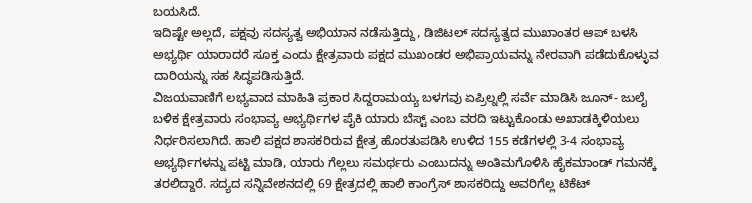ಬಯಸಿದೆ.
ಇದಿಷ್ಟೇ ಅಲ್ಲದೆ, ಪಕ್ಷವು ಸದಸ್ಯತ್ವ ಅಭಿಯಾನ ನಡೆಸುತ್ತಿದ್ದು, ಡಿಜಿಟಲ್ ಸದಸ್ಯತ್ವದ ಮುಖಾಂತರ ಆಪ್ ಬಳಸಿ ಅಭ್ಯರ್ಥಿ ಯಾರಾದರೆ ಸೂಕ್ತ ಎಂದು ಕ್ಷೇತ್ರವಾರು ಪಕ್ಷದ ಮುಖಂಡರ ಅಭಿಪ್ರಾಯವನ್ನು ನೇರವಾಗಿ ಪಡೆದುಕೊಳ್ಳುವ ದಾರಿಯನ್ನು ಸಹ ಸಿದ್ಧಪಡಿಸುತ್ತಿದೆ.
ವಿಜಯವಾಣಿಗೆ ಲಭ್ಯವಾದ ಮಾಹಿತಿ ಪ್ರಕಾರ ಸಿದ್ದರಾಮಯ್ಯ ಬಳಗವು ಏಪ್ರಿಲ್ನಲ್ಲಿ ಸರ್ವೆ ಮಾಡಿಸಿ ಜೂನ್- ಜುಲೈ ಬಳಿಕ ಕ್ಷೇತ್ರವಾರು ಸಂಭಾವ್ಯ ಅಭ್ಯರ್ಥಿಗಳ ಪೈಕಿ ಯಾರು ಬೆಸ್ಟ್ ಎಂಬ ವರದಿ ಇಟ್ಟುಕೊಂಡು ಅಖಾಡಕ್ಕಿಳಿಯಲು ನಿರ್ಧರಿಸಲಾಗಿದೆ. ಹಾಲಿ ಪಕ್ಷದ ಶಾಸಕರಿರುವ ಕ್ಷೇತ್ರ ಹೊರತುಪಡಿಸಿ ಉಳಿದ 155 ಕಡೆಗಳಲ್ಲಿ 3-4 ಸಂಭಾವ್ಯ ಅಭ್ಯರ್ಥಿಗಳನ್ನು ಪಟ್ಟಿ ಮಾಡಿ, ಯಾರು ಗೆಲ್ಲಲು ಸಮರ್ಥರು ಎಂಬುದನ್ನು ಅಂತಿಮಗೊಳಿಸಿ ಹೈಕಮಾಂಡ್ ಗಮನಕ್ಕೆ ತರಲಿದ್ದಾರೆ. ಸದ್ಯದ ಸನ್ನಿವೇಶನದಲ್ಲಿ 69 ಕ್ಷೇತ್ರದಲ್ಲಿ ಹಾಲಿ ಕಾಂಗ್ರೆಸ್ ಶಾಸಕರಿದ್ದು ಅವರಿಗೆಲ್ಲ ಟಿಕೆಟ್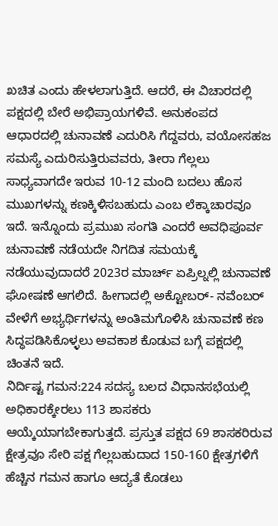ಖಚಿತ ಎಂದು ಹೇಳಲಾಗುತ್ತಿದೆ. ಆದರೆ, ಈ ವಿಚಾರದಲ್ಲಿ ಪಕ್ಷದಲ್ಲಿ ಬೇರೆ ಅಭಿಪ್ರಾಯಗಳಿವೆ. ಅನುಕಂಪದ ಆಧಾರದಲ್ಲಿ ಚುನಾವಣೆ ಎದುರಿಸಿ ಗೆದ್ದವರು, ವಯೋಸಹಜ ಸಮಸ್ಯೆ ಎದುರಿಸುತ್ತಿರುವವರು, ತೀರಾ ಗೆಲ್ಲಲು ಸಾಧ್ಯವಾಗದೇ ಇರುವ 10-12 ಮಂದಿ ಬದಲು ಹೊಸ ಮುಖಗಳನ್ನು ಕಣಕ್ಕಿಳಿಸಬಹುದು ಎಂಬ ಲೆಕ್ಕಾಚಾರವೂ ಇದೆ. ಇನ್ನೊಂದು ಪ್ರಮುಖ ಸಂಗತಿ ಎಂದರೆ ಅವಧಿಪೂರ್ವ ಚುನಾವಣೆ ನಡೆಯದೇ ನಿಗದಿತ ಸಮಯಕ್ಕೆ ನಡೆಯುವುದಾದರೆ 2023ರ ಮಾರ್ಚ್ ಏಪ್ರಿಲ್ನಲ್ಲಿ ಚುನಾವಣೆ ಘೋಷಣೆ ಆಗಲಿದೆ. ಹೀಗಾದಲ್ಲಿ ಅಕ್ಟೋಬರ್- ನವೆಂಬರ್ ವೇಳೆಗೆ ಅಭ್ಯರ್ಥಿಗಳನ್ನು ಅಂತಿಮಗೊಳಿಸಿ ಚುನಾವಣೆ ಕಣ ಸಿದ್ಧಪಡಿಸಿಕೊಳ್ಳಲು ಅವಕಾಶ ಕೊಡುವ ಬಗ್ಗೆ ಪಕ್ಷದಲ್ಲಿ ಚಿಂತನೆ ಇದೆ.
ನಿರ್ದಿಷ್ಟ ಗಮನ:224 ಸದಸ್ಯ ಬಲದ ವಿಧಾನಸಭೆಯಲ್ಲಿ ಅಧಿಕಾರಕ್ಕೇರಲು 113 ಶಾಸಕರು ಆಯ್ಕೆಯಾಗಬೇಕಾಗುತ್ತದೆ. ಪ್ರಸ್ತುತ ಪಕ್ಷದ 69 ಶಾಸಕರಿರುವ ಕ್ಷೇತ್ರವೂ ಸೇರಿ ಪಕ್ಷ ಗೆಲ್ಲಬಹುದಾದ 150-160 ಕ್ಷೇತ್ರಗಳಿಗೆ ಹೆಚ್ಚಿನ ಗಮನ ಹಾಗೂ ಆದ್ಯತೆ ಕೊಡಲು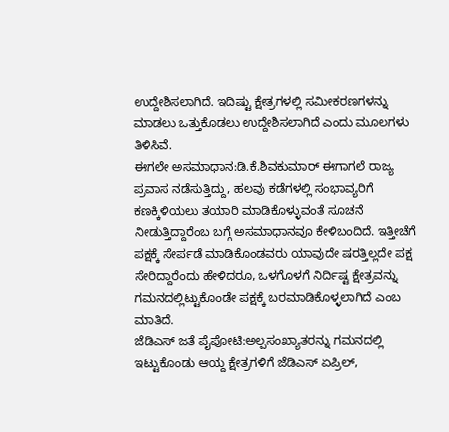ಉದ್ದೇಶಿಸಲಾಗಿದೆ. ಇದಿಷ್ಟು ಕ್ಷೇತ್ರಗಳಲ್ಲಿ ಸಮೀಕರಣಗಳನ್ನು ಮಾಡಲು ಒತ್ತುಕೊಡಲು ಉದ್ದೇಶಿಸಲಾಗಿದೆ ಎಂದು ಮೂಲಗಳು ತಿಳಿಸಿವೆ.
ಈಗಲೇ ಅಸಮಾಧಾನ:ಡಿ.ಕೆ.ಶಿವಕುಮಾರ್ ಈಗಾಗಲೆ ರಾಜ್ಯ ಪ್ರವಾಸ ನಡೆಸುತ್ತಿದ್ದು, ಹಲವು ಕಡೆಗಳಲ್ಲಿ ಸಂಭಾವ್ಯರಿಗೆ ಕಣಕ್ಕಿಳಿಯಲು ತಯಾರಿ ಮಾಡಿಕೊಳ್ಳುವಂತೆ ಸೂಚನೆ ನೀಡುತ್ತಿದ್ದಾರೆಂಬ ಬಗ್ಗೆ ಅಸಮಾಧಾನವೂ ಕೇಳಿಬಂದಿದೆ. ಇತ್ತೀಚೆಗೆ ಪಕ್ಷಕ್ಕೆ ಸೇರ್ಪಡೆ ಮಾಡಿಕೊಂಡವರು ಯಾವುದೇ ಷರತ್ತಿಲ್ಲದೇ ಪಕ್ಷ ಸೇರಿದ್ದಾರೆಂದು ಹೇಳಿದರೂ, ಒಳಗೊಳಗೆ ನಿರ್ದಿಷ್ಟ ಕ್ಷೇತ್ರವನ್ನು ಗಮನದಲ್ಲಿಟ್ಟುಕೊಂಡೇ ಪಕ್ಷಕ್ಕೆ ಬರಮಾಡಿಕೊಳ್ಳಲಾಗಿದೆ ಎಂಬ ಮಾತಿದೆ.
ಜೆಡಿಎಸ್ ಜತೆ ಪೈಪೋಟಿ:ಅಲ್ಪಸಂಖ್ಯಾತರನ್ನು ಗಮನದಲ್ಲಿ ಇಟ್ಟುಕೊಂಡು ಆಯ್ದ ಕ್ಷೇತ್ರಗಳಿಗೆ ಜೆಡಿಎಸ್ ಏಪ್ರಿಲ್,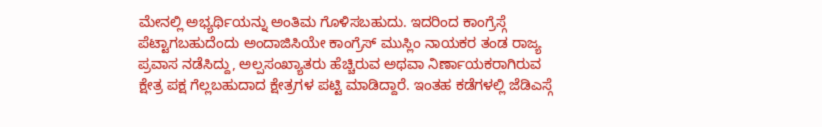ಮೇನಲ್ಲಿ ಅಭ್ಯರ್ಥಿಯನ್ನು ಅಂತಿಮ ಗೊಳಿಸಬಹುದು. ಇದರಿಂದ ಕಾಂಗ್ರೆಸ್ಗೆ ಪೆಟ್ಟಾಗಬಹುದೆಂದು ಅಂದಾಜಿಸಿಯೇ ಕಾಂಗ್ರೆಸ್ ಮುಸ್ಲಿಂ ನಾಯಕರ ತಂಡ ರಾಜ್ಯ ಪ್ರವಾಸ ನಡೆಸಿದ್ದು, ಅಲ್ಪಸಂಖ್ಯಾತರು ಹೆಚ್ಚಿರುವ ಅಥವಾ ನಿರ್ಣಾಯಕರಾಗಿರುವ ಕ್ಷೇತ್ರ ಪಕ್ಷ ಗೆಲ್ಲಬಹುದಾದ ಕ್ಷೇತ್ರಗಳ ಪಟ್ಟಿ ಮಾಡಿದ್ದಾರೆ. ಇಂತಹ ಕಡೆಗಳಲ್ಲಿ ಜೆಡಿಎಸ್ಗೆ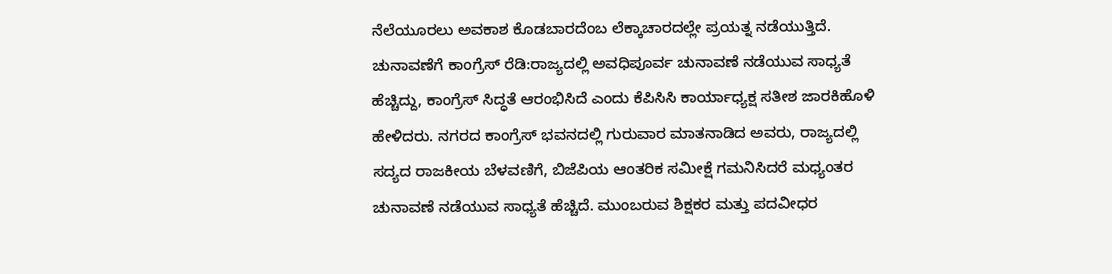ನೆಲೆಯೂರಲು ಅವಕಾಶ ಕೊಡಬಾರದೆಂಬ ಲೆಕ್ಕಾಚಾರದಲ್ಲೇ ಪ್ರಯತ್ನ ನಡೆಯುತ್ತಿದೆ.
ಚುನಾವಣೆಗೆ ಕಾಂಗ್ರೆಸ್ ರೆಡಿ:ರಾಜ್ಯದಲ್ಲಿ ಅವಧಿಪೂರ್ವ ಚುನಾವಣೆ ನಡೆಯುವ ಸಾಧ್ಯತೆ ಹೆಚ್ಚಿದ್ದು, ಕಾಂಗ್ರೆಸ್ ಸಿದ್ಧತೆ ಆರಂಭಿಸಿದೆ ಎಂದು ಕೆಪಿಸಿಸಿ ಕಾರ್ಯಾಧ್ಯಕ್ಷ ಸತೀಶ ಜಾರಕಿಹೊಳಿ ಹೇಳಿದರು. ನಗರದ ಕಾಂಗ್ರೆಸ್ ಭವನದಲ್ಲಿ ಗುರುವಾರ ಮಾತನಾಡಿದ ಅವರು, ರಾಜ್ಯದಲ್ಲಿ ಸದ್ಯದ ರಾಜಕೀಯ ಬೆಳವಣಿಗೆ, ಬಿಜೆಪಿಯ ಆಂತರಿಕ ಸಮೀಕ್ಷೆ ಗಮನಿಸಿದರೆ ಮಧ್ಯಂತರ ಚುನಾವಣೆ ನಡೆಯುವ ಸಾಧ್ಯತೆ ಹೆಚ್ಚಿದೆ. ಮುಂಬರುವ ಶಿಕ್ಷಕರ ಮತ್ತು ಪದವೀಧರ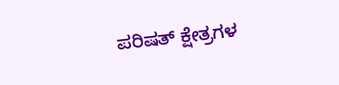ಪರಿಷತ್ ಕ್ಷೇತ್ರಗಳ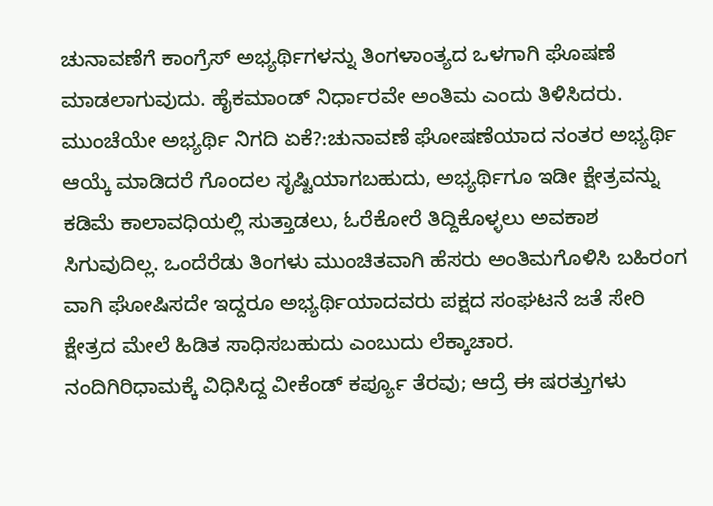ಚುನಾವಣೆಗೆ ಕಾಂಗ್ರೆಸ್ ಅಭ್ಯರ್ಥಿಗಳನ್ನು ತಿಂಗಳಾಂತ್ಯದ ಒಳಗಾಗಿ ಘೊಷಣೆ ಮಾಡಲಾಗುವುದು. ಹೈಕಮಾಂಡ್ ನಿರ್ಧಾರವೇ ಅಂತಿಮ ಎಂದು ತಿಳಿಸಿದರು.
ಮುಂಚೆಯೇ ಅಭ್ಯರ್ಥಿ ನಿಗದಿ ಏಕೆ?:ಚುನಾವಣೆ ಘೋಷಣೆಯಾದ ನಂತರ ಅಭ್ಯರ್ಥಿ ಆಯ್ಕೆ ಮಾಡಿದರೆ ಗೊಂದಲ ಸೃಷ್ಟಿಯಾಗಬಹುದು, ಅಭ್ಯರ್ಥಿಗೂ ಇಡೀ ಕ್ಷೇತ್ರವನ್ನು ಕಡಿಮೆ ಕಾಲಾವಧಿಯಲ್ಲಿ ಸುತ್ತಾಡಲು, ಓರೆಕೋರೆ ತಿದ್ದಿಕೊಳ್ಳಲು ಅವಕಾಶ ಸಿಗುವುದಿಲ್ಲ. ಒಂದೆರೆಡು ತಿಂಗಳು ಮುಂಚಿತವಾಗಿ ಹೆಸರು ಅಂತಿಮಗೊಳಿಸಿ ಬಹಿರಂಗ ವಾಗಿ ಘೋಷಿಸದೇ ಇದ್ದರೂ ಅಭ್ಯರ್ಥಿಯಾದವರು ಪಕ್ಷದ ಸಂಘಟನೆ ಜತೆ ಸೇರಿ ಕ್ಷೇತ್ರದ ಮೇಲೆ ಹಿಡಿತ ಸಾಧಿಸಬಹುದು ಎಂಬುದು ಲೆಕ್ಕಾಚಾರ.
ನಂದಿಗಿರಿಧಾಮಕ್ಕೆ ವಿಧಿಸಿದ್ದ ವೀಕೆಂಡ್ ಕರ್ಪ್ಯೂ ತೆರವು; ಆದ್ರೆ ಈ ಷರತ್ತುಗಳು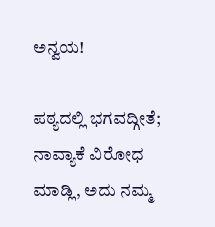ಅನ್ವಯ!

ಪಠ್ಯದಲ್ಲಿ ‌ಭಗವದ್ಗೀತೆ; ನಾವ್ಯಾಕೆ ವಿರೋಧ ಮಾಡ್ಲಿ, ಅದು ನಮ್ಮ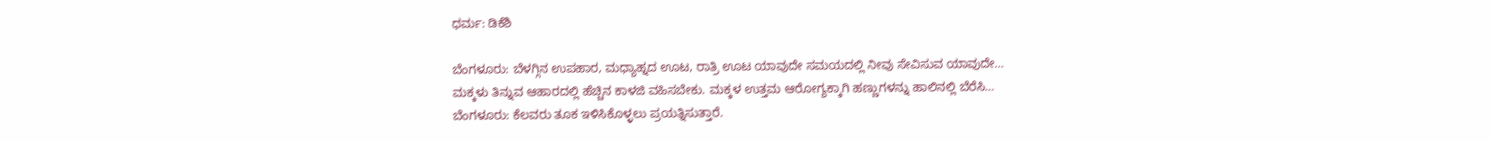ಧರ್ಮ: ಡಿಕೆಶಿ

ಬೆಂಗಳೂರು: ಬೆಳಗ್ಗಿನ ಉಪಹಾರ, ಮಧ್ಯಾಹ್ನದ ಊಟ, ರಾತ್ರಿ ಊಟ ಯಾವುದೇ ಸಮಯದಲ್ಲಿ ನೀವು ಸೇವಿಸುವ ಯಾವುದೇ…
ಮಕ್ಕಳು ತಿನ್ನುವ ಆಹಾರದಲ್ಲಿ ಹೆಚ್ಚಿನ ಕಾಳಜಿ ವಹಿಸಬೇಕು. ಮಕ್ಕಳ ಉತ್ತಮ ಆರೋಗ್ಯಕ್ಕಾಗಿ ಹಣ್ಣುಗಳನ್ನು ಹಾಲಿನಲ್ಲಿ ಬೆರೆಸಿ…
ಬೆಂಗಳೂರು: ಕೆಲವರು ತೂಕ ಇಳಿಸಿಕೊಳ್ಳಲು ಪ್ರಯತ್ನಿಸುತ್ತಾರೆ.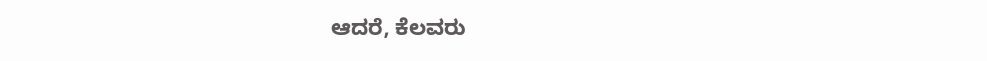ಆದರೆ, ಕೆಲವರು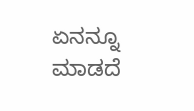ಏನನ್ನೂ ಮಾಡದೆ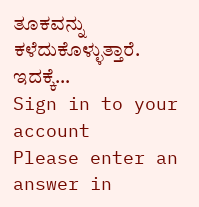ತೂಕವನ್ನು ಕಳೆದುಕೊಳ್ಳುತ್ತಾರೆ. ಇದಕ್ಕೆ…
Sign in to your account
Please enter an answer in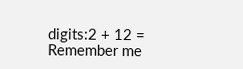digits:2 + 12 =
Remember me